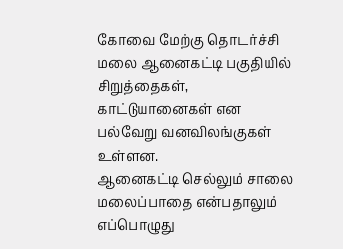கோவை மேற்கு தொடர்ச்சி மலை ஆனைகட்டி பகுதியில் சிறுத்தைகள், காட்டுயானைகள் என பல்வேறு வனவிலங்குகள் உள்ளன.
ஆனைகட்டி செல்லும் சாலை மலைப்பாதை என்பதாலும் எப்பொழுது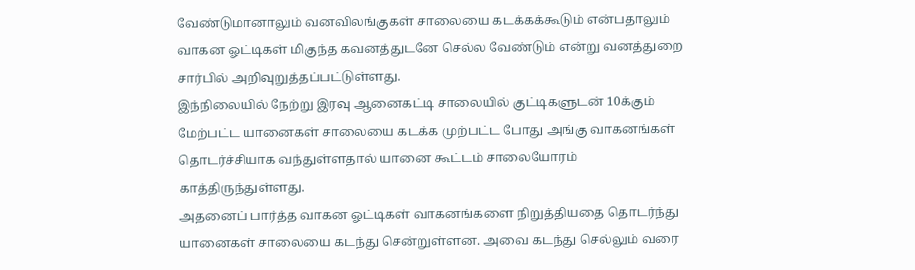வேண்டுமானாலும் வனவிலங்குகள் சாலையை கடக்கக்கூடும் என்பதாலும் வாகன ஓட்டிகள் மிகுந்த கவனத்துடனே செல்ல வேண்டும் என்று வனத்துறை சார்பில் அறிவுறுத்தப்பட்டுள்ளது.
இந்நிலையில் நேற்று இரவு ஆனைகட்டி சாலையில் குட்டிகளுடன் 10க்கும் மேற்பட்ட யானைகள் சாலையை கடக்க முற்பட்ட போது அங்கு வாகனங்கள் தொடர்ச்சியாக வந்துள்ளதால் யானை கூட்டம் சாலையோரம் காத்திருந்துள்ளது.
அதனைப் பார்த்த வாகன ஓட்டிகள் வாகனங்களை நிறுத்தியதை தொடர்ந்து யானைகள் சாலையை கடந்து சென்றுள்ளன. அவை கடந்து செல்லும் வரை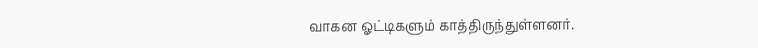வாகன ஓட்டிகளும் காத்திருந்துள்ளனர்.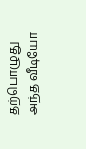தற்பொழுது அந்த வீடியோ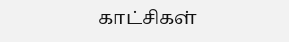காட்சிகள்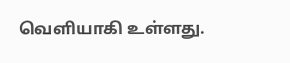வெளியாகி உள்ளது.